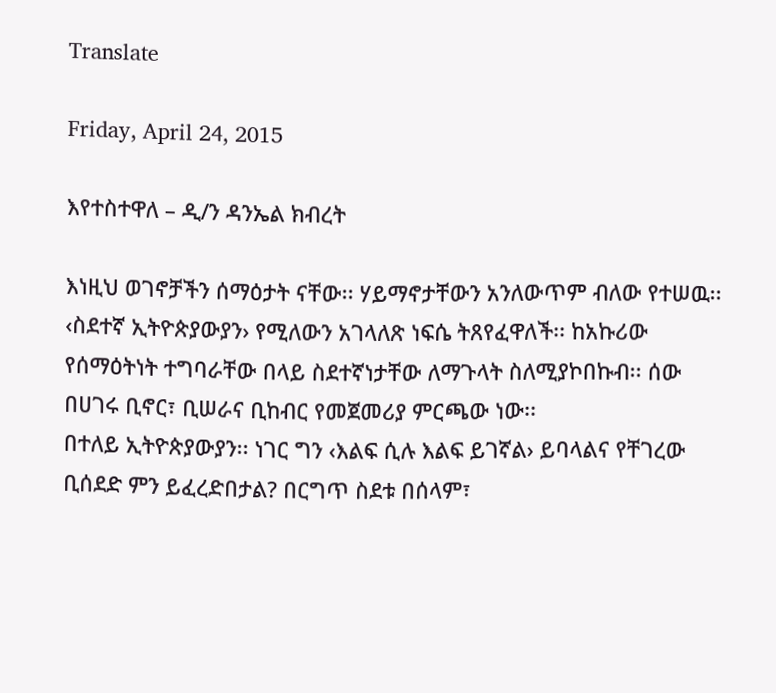Translate

Friday, April 24, 2015

እየተስተዋለ – ዲ/ን ዳንኤል ክብረት

እነዚህ ወገኖቻችን ሰማዕታት ናቸው፡፡ ሃይማኖታቸውን አንለውጥም ብለው የተሠዉ፡፡ ‹ስደተኛ ኢትዮጵያውያን› የሚለውን አገላለጽ ነፍሴ ትጸየፈዋለች፡፡ ከአኩሪው የሰማዕትነት ተግባራቸው በላይ ስደተኛነታቸው ለማጉላት ስለሚያኮበኩብ፡፡ ሰው በሀገሩ ቢኖር፣ ቢሠራና ቢከብር የመጀመሪያ ምርጫው ነው፡፡
በተለይ ኢትዮጵያውያን፡፡ ነገር ግን ‹እልፍ ሲሉ እልፍ ይገኛል› ይባላልና የቸገረው ቢሰደድ ምን ይፈረድበታል? በርግጥ ስደቱ በሰላም፣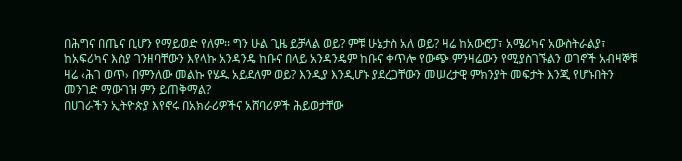በሕግና በጤና ቢሆን የማይወድ የለም፡፡ ግን ሁል ጊዜ ይቻላል ወይ? ምቹ ሁኔታስ አለ ወይ? ዛሬ ከአውሮፓ፣ አሜሪካና አውስትራልያ፣ ከአፍሪካና እስያ ገንዘባቸውን እየላኩ አንዳንዴ ከቡና በላይ አንዳንዴም ከቡና ቀጥሎ የውጭ ምንዛሬውን የሚያስገኙልን ወገኖች አብዛኞቹ ዛሬ ‹ሕገ ወጥ› በምንለው መልኩ የሄዱ አይደለም ወይ? እንዲያ እንዲሆኑ ያደረጋቸውን መሠረታዊ ምክንያት መፍታት እንጂ የሆኑበትን መንገድ ማውገዝ ምን ይጠቅማል?
በሀገራችን ኢትዮጵያ እየኖሩ በአክራሪዎችና አሸባሪዎች ሕይወታቸው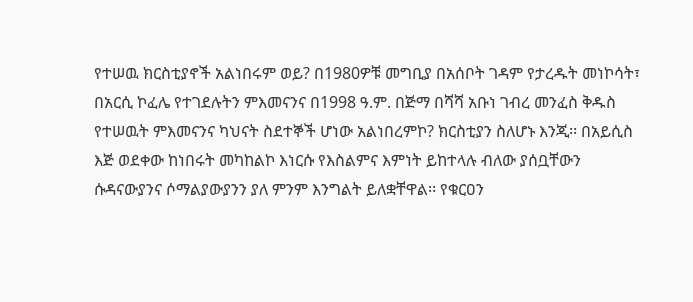የተሠዉ ክርስቲያኖች አልነበሩም ወይ? በ1980ዎቹ መግቢያ በአሰቦት ገዳም የታረዱት መነኮሳት፣ በአርሲ ኮፈሌ የተገደሉትን ምእመናንና በ1998 ዓ.ም. በጅማ በሻሻ አቡነ ገብረ መንፈስ ቅዱስ የተሠዉት ምእመናንና ካህናት ስደተኞች ሆነው አልነበረምኮ? ክርስቲያን ስለሆኑ እንጂ፡፡ በአይሲስ እጅ ወደቀው ከነበሩት መካከልኮ እነርሱ የእስልምና እምነት ይከተላሉ ብለው ያሰቧቸውን ሱዳናውያንና ሶማልያውያንን ያለ ምንም እንግልት ይለቋቸዋል፡፡ የቁርዐን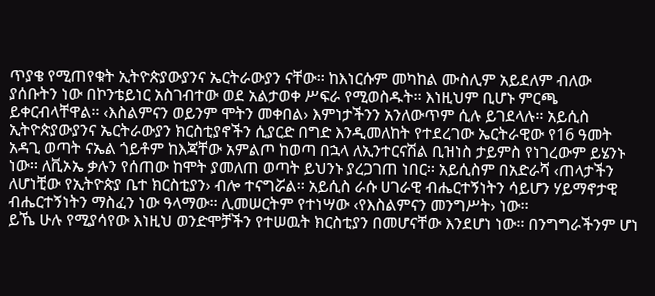ጥያቄ የሚጠየቁት ኢትዮጵያውያንና ኤርትራውያን ናቸው፡፡ ከእነርሱም መካከል ሙስሊም አይደለም ብለው ያሰቡትን ነው በኮንቴይነር አስገብተው ወደ አልታወቀ ሥፍራ የሚወስዱት፡፡ እነዚህም ቢሆኑ ምርጫ ይቀርብላቸዋል፡፡ ‹እስልምናን ወይንም ሞትን መቀበል› እምነታችንን አንለውጥም ሲሉ ይገደላሉ፡፡ አይሲስ ኢትዮጵያውያንና ኤርትራውያን ክርስቲያኖችን ሲያርድ በግድ እንዲመለከት የተደረገው ኤርትራዊው የ16 ዓመት አዳጊ ወጣት ናኤል ጎይቶም ከእጃቸው አምልጦ ከወጣ በኋላ ለኢንተርናሽል ቢዝነስ ታይምስ የነገረውም ይሄንኑ ነው፡፡ ለቪኦኤ ቃሉን የሰጠው ከሞት ያመለጠ ወጣት ይህንኑ ያረጋገጠ ነበር፡፡ አይሲስም በአድራሻ ‹ጠላታችን ለሆነቺው የኢትዮጵያ ቤተ ክርስቲያን› ብሎ ተናግሯል፡፡ አይሲስ ራሱ ሀገራዊ ብሔርተኝነትን ሳይሆን ሃይማኖታዊ ብሔርተኝነትን ማስፈን ነው ዓላማው፡፡ ሊመሠርትም የተነሣው ‹የእስልምናን መንግሥት› ነው፡፡
ይኼ ሁሉ የሚያሳየው እነዚህ ወንድሞቻችን የተሠዉት ክርስቲያን በመሆናቸው እንደሆነ ነው፡፡ በንግግራችንም ሆነ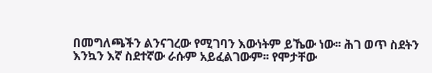በመግለጫችን ልንናገረው የሚገባን እውነትም ይኼው ነው፡፡ ሕገ ወጥ ስደትን እንኳን እኛ ስደተኛው ራሱም አይፈልገውም፡፡ የሞታቸው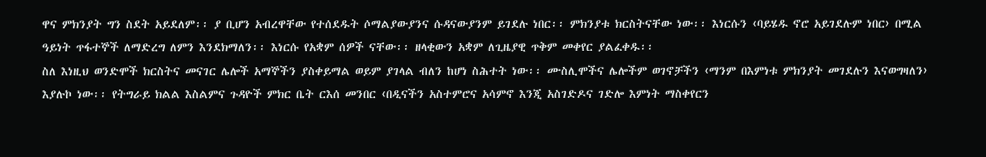ዋና ምክንያት ግን ስደት አይደለም፡፡ ያ ቢሆን አብረዋቸው የተሰደዱት ሶማልያውያንና ሱዳናውያንም ይገደሉ ነበር፡፡ ምክንያቱ ክርስትናቸው ነው፡፡ እነርሱን ‹ባይሄዱ ኖሮ አይገደሉም ነበር› በሚል ዓይነት ጥፋተኞች ለማድረግ ለምን እንደክማለን፡፡ እነርሱ የአቋም ሰዎች ናቸው፡፡ ዘላቂውን አቋም ለጊዜያዊ ጥቅም መቀየር ያልፈቀዱ፡፡
ስለ እነዚህ ወንድሞች ክርስትና መናገር ሌሎች አማኞችን ያስቀይማል ወይም ያገላል ብለን ከሆነ ስሕተት ነው፡፡ ሙስሊሞችና ሌሎችም ወገኖቻችን ‹ማንም በእምነቱ ምክንያት መገደሉን እናወግዛለን› እያሉኮ ነው፡፡ የትግራይ ክልል እስልምና ጉዳዮች ምክር ቤት ርእሰ መንበር ‹በዲናችን አስተምሮና አሳምኖ እንጂ አስገድዶና ገድሎ እምነት ማስቀየርን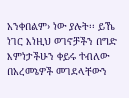አንቀበልም› ነው ያሉት፡፡ ይኼ ነገር እነዚህ ወገኖቻችን በግድ እምነታችሁን ቀይሩ ተብለው በአረመኔዎች መገደላቸውን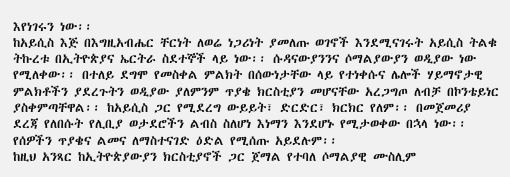እየነገሩን ነው፡፡
ከአይሲስ እጅ በእግዚአብሔር ቸርነት ለወሬ ነጋሪነት ያመለጡ ወገኖች እንደሚናገሩት አይሲስ ትልቁ ትኩረቱ በኢትዮጵያና ኤርትራ ስደተኞች ላይ ነው፡፡ ሱዳናውያንንና ሶማልያውያን ወዲያው ነው የሚለቀው፡፡ በተለይ ደግሞ የመስቀል ምልክት በሰውነታቸው ላይ የተነቀሱና ሌሎች ሃይማኖታዊ ምልክቶችን ያደረጉትን ወዲያው ያለምንም ጥያቄ ክርስቲያን መሆናቸው አረጋግጦ ለብቻ በኮንቴይነር ያስቀምጣቸዋል፡፡ ከአይሲስ ጋር የሚደረግ ውይይት፣ ድርድር፣ ክርክር የለም፡፡ በመጀመሪያ ደረጃ የለበሱት የሊቢያ ወታደሮችን ልብስ ስለሆነ እነማን እንደሆኑ የሚታወቀው በኋላ ነው፡፡ የሰዎችን ጥያቄና ልመና ለማስተናገድ ዕድል የሚሰጡ አይደሉም፡፡
ከዚህ አንጻር ከኢትዮጵያውያን ክርስቲያኖች ጋር ጀማል የተባለ ሶማልያዊ ሙስሊም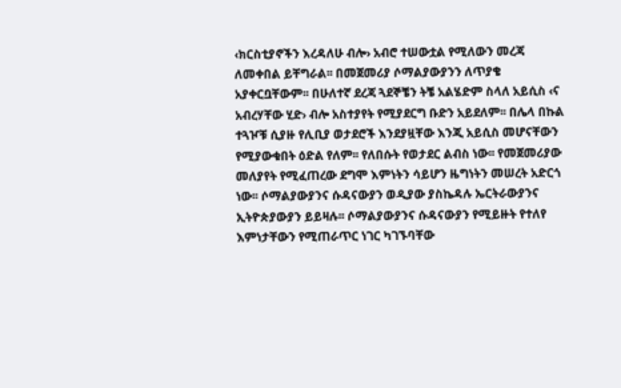‹ክርስቲያኖችን እረዳለሁ ብሎ› አብሮ ተሠውቷል የሚለውን መረጃ ለመቀበል ይቸግራል፡፡ በመጀመሪያ ሶማልያውያንን ለጥያቄ አያቀርቧቸውም፡፡ በሁለተኛ ደረጃ ጓደኞቼን ትቼ አልሄድም ስላለ አይሲስ ‹ና አብረሃቸው ሂድ› ብሎ አስተያየት የሚያደርግ ቡድን አይደለም፡፡ በሌላ በኩል ተጓዦቹ ሲያዙ የሊቢያ ወታደሮች እንደያዟቸው እንጂ አይሲስ መሆናቸውን የሚያውቁበት ዕድል የለም፡፡ የለበሱት የወታደር ልብስ ነው፡፡ የመጀመሪያው መለያየት የሚፈጠረው ደግሞ እምነትን ሳይሆን ዜግነትን መሠረት አድርጎ ነው፡፡ ሶማልያውያንና ሱዳናውያን ወዲያው ያስኬዳሉ ኤርትራውያንና ኢትዮጵያውያን ይይዛሉ፡፡ ሶማልያውያንና ሱዳናውያን የሚይዙት የተለየ እምነታቸውን የሚጠራጥር ነገር ካገኙባቸው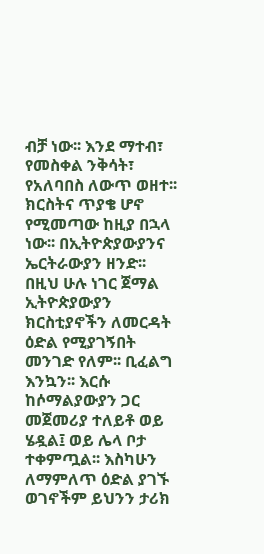ብቻ ነው፡፡ እንደ ማተብ፣ የመስቀል ንቅሳት፣ የአለባበስ ለውጥ ወዘተ፡፡ ክርስትና ጥያቄ ሆኖ የሚመጣው ከዚያ በኋላ ነው፡፡ በኢትዮጵያውያንና ኤርትራውያን ዘንድ፡፡
በዚህ ሁሉ ነገር ጀማል ኢትዮጵያውያን ክርስቲያኖችን ለመርዳት ዕድል የሚያገኝበት መንገድ የለም፡፡ ቢፈልግ እንኳን፡፡ እርሱ ከሶማልያውያን ጋር መጀመሪያ ተለይቶ ወይ ሄዷል፤ ወይ ሌላ ቦታ ተቀምጧል፡፡ እስካሁን ለማምለጥ ዕድል ያገኙ ወገኖችም ይህንን ታሪክ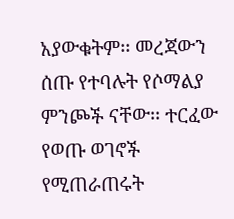አያውቁትም፡፡ መረጃውን ሰጡ የተባሉት የሶማልያ ምንጮች ናቸው፡፡ ተርፈው የወጡ ወገኖች የሚጠራጠሩት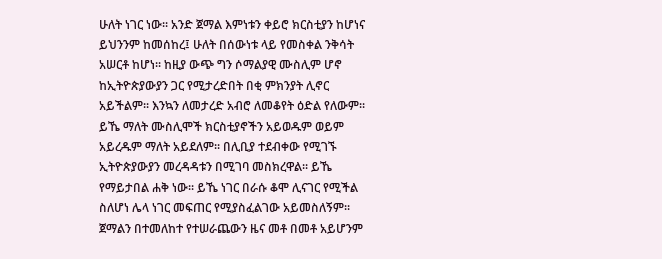ሁለት ነገር ነው፡፡ አንድ ጀማል እምነቱን ቀይሮ ክርስቲያን ከሆነና ይህንንም ከመሰከረ፤ ሁለት በሰውነቱ ላይ የመስቀል ንቅሳት አሠርቶ ከሆነ፡፡ ከዚያ ውጭ ግን ሶማልያዊ ሙስሊም ሆኖ ከኢትዮጵያውያን ጋር የሚታረድበት በቂ ምክንያት ሊኖር አይችልም፡፡ እንኳን ለመታረድ አብሮ ለመቆየት ዕድል የለውም፡፡
ይኼ ማለት ሙስሊሞች ክርስቲያኖችን አይወዱም ወይም አይረዱም ማለት አይደለም፡፡ በሊቢያ ተደብቀው የሚገኙ ኢትዮጵያውያን መረዳዳቱን በሚገባ መስክረዋል፡፡ ይኼ የማይታበል ሐቅ ነው፡፡ ይኼ ነገር በራሱ ቆሞ ሊናገር የሚችል ስለሆነ ሌላ ነገር መፍጠር የሚያስፈልገው አይመስለኝም፡፡
ጀማልን በተመለከተ የተሠራጨውን ዜና መቶ በመቶ አይሆንም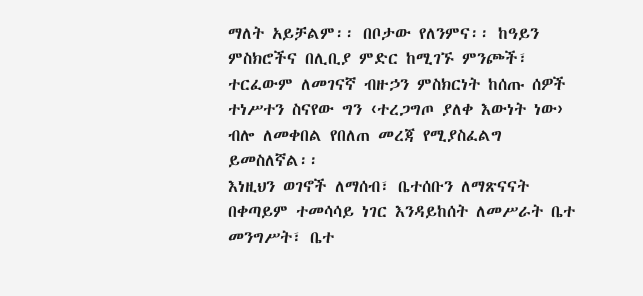ማለት አይቻልም፡፡ በቦታው የለንምና፡፡ ከዓይን ምስክሮችና በሊቢያ ምድር ከሚገኙ ምንጮች፣ ተርፈውም ለመገናኛ ብዙኃን ምስክርነት ከሰጡ ሰዎች ተነሥተን ስናየው ግን ‹ተረጋግጦ ያለቀ እውነት ነው› ብሎ ለመቀበል የበለጠ መረጃ የሚያስፈልግ ይመስለኛል፡፡
እነዚህን ወገኖች ለማሰብ፣ ቤተሰቡን ለማጽናናት በቀጣይም ተመሳሳይ ነገር እንዳይከሰት ለመሥራት ቤተ መንግሥት፣ ቤተ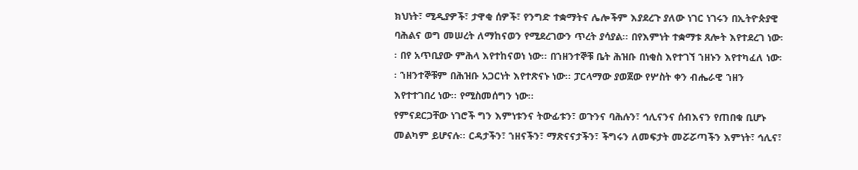ክህነት፣ ሚዲያዎች፣ ታዋቂ ሰዎች፣ የንግድ ተቋማትና ሌሎችም እያደረጉ ያለው ነገር ነገሩን በኢትዮጵያዊ ባሕልና ወግ መሠረት ለማከናወን የሚደረገውን ጥረት ያሳያል፡፡ በየእምነት ተቋማቱ ጸሎት እየተደረገ ነው፡፡ በየ አጥቢያው ምሕላ እየተከናወነ ነው፡፡ በኀዘንተኞቹ ቤት ሕዝቡ በነቂስ እየተገኘ ኀዘኑን እየተካፈለ ነው፡፡ ኀዘንተኞቹም በሕዝቡ አጋርነት እየተጽናኑ ነው፡፡ ፓርላማው ያወጀው የሦስት ቀን ብሔራዊ ኀዘን እየተተገበረ ነው፡፡ የሚስመሰግን ነው፡፡
የምናደርጋቸው ነገሮች ግን እምነቱንና ትውፊቱን፣ ወጉንና ባሕሉን፣ ኅሊናንና ሰብእናን የጠበቁ ቢሆኑ መልካም ይሆናሉ፡፡ ርዳታችን፣ ኀዘናችን፣ ማጽናናታችን፣ ችግሩን ለመፍታት መሯሯጣችን እምነት፣ ኅሊና፣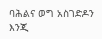ባሕልና ወግ አስገድዶን እንጂ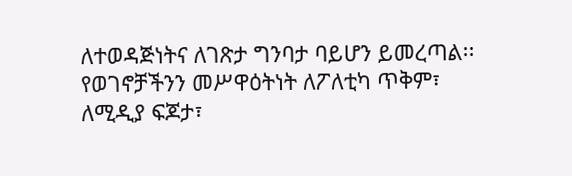ለተወዳጅነትና ለገጽታ ግንባታ ባይሆን ይመረጣል፡፡ የወገኖቻችንን መሥዋዕትነት ለፖለቲካ ጥቅም፣ ለሚዲያ ፍጆታ፣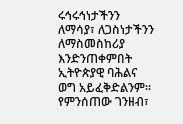ሩኅሩኅነታችንን ለማሳያ፣ ለጋስነታችንን ለማስመስከሪያ እንድንጠቀምበት ኢትዮጵያዊ ባሕልና ወግ አይፈቅድልንም፡፡ የምንሰጠው ገንዘብ፣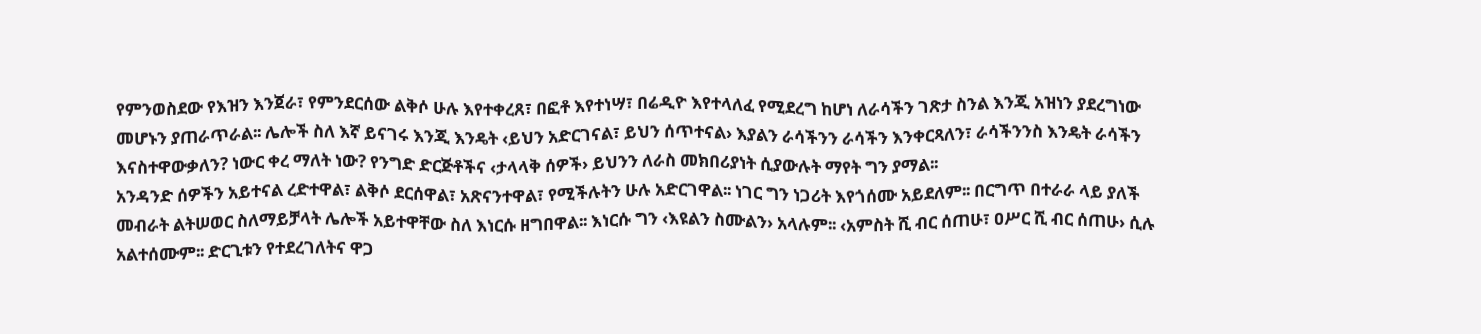የምንወስደው የእዝን እንጀራ፣ የምንደርሰው ልቅሶ ሁሉ እየተቀረጸ፣ በፎቶ እየተነሣ፣ በሬዲዮ እየተላለፈ የሚደረግ ከሆነ ለራሳችን ገጽታ ስንል እንጂ አዝነን ያደረግነው መሆኑን ያጠራጥራል፡፡ ሌሎች ስለ እኛ ይናገሩ እንጂ እንዴት ‹ይህን አድርገናል፣ ይህን ሰጥተናል› እያልን ራሳችንን ራሳችን እንቀርጻለን፣ ራሳችንንስ እንዴት ራሳችን እናስተዋውቃለን? ነውር ቀረ ማለት ነው? የንግድ ድርጅቶችና ‹ታላላቅ ሰዎች› ይህንን ለራስ መክበሪያነት ሲያውሉት ማየት ግን ያማል፡፡
አንዳንድ ሰዎችን አይተናል ረድተዋል፣ ልቅሶ ደርሰዋል፣ አጽናንተዋል፣ የሚችሉትን ሁሉ አድርገዋል፡፡ ነገር ግን ነጋሪት እየጎሰሙ አይደለም፡፡ በርግጥ በተራራ ላይ ያለች መብራት ልትሠወር ስለማይቻላት ሌሎች አይተዋቸው ስለ እነርሱ ዘግበዋል፡፡ እነርሱ ግን ‹እዩልን ስሙልን› አላሉም፡፡ ‹አምስት ሺ ብር ሰጠሁ፣ ዐሥር ሺ ብር ሰጠሁ› ሲሉ አልተሰሙም፡፡ ድርጊቱን የተደረገለትና ዋጋ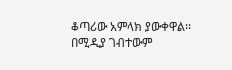ቆጣሪው አምላክ ያውቀዋል፡፡ በሚዲያ ገብተውም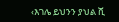‹እገሌ ይህንን ያህል ሺ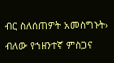ብር ስለሰጠዎት አመስግኑት› ብለው የኀዘንተኛ ምስጋና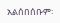አልሰበሰቡም፡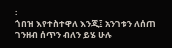፡
ጎበዝ እየተስተዋለ እንጂ፤ አንገቱን ለሰጠ ገንዘብ ሰጥን ብለን ይሄ ሁሉ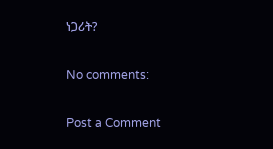ነጋሪት?

No comments:

Post a Comment